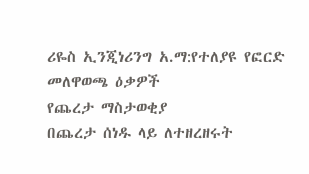ሪዬስ ኢንጂነሪንግ አ.ማ:የተለያዩ የፎርድ መለዋወጫ ዕቃዎች
የጨረታ ማስታወቂያ
በጨረታ ሰነዱ ላይ ለተዘረዘሩት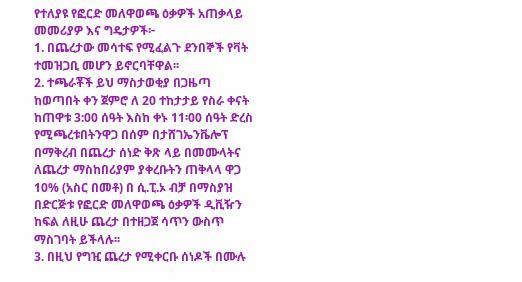የተለያዩ የፎርድ መለዋወጫ ዕቃዎች አጠቃላይ መመሪያዎ እና ግዴታዎች፦
1. በጨረታው መሳተፍ የሚፈልጉ ደንበኞች የቫት ተመዝጋቢ መሆን ይኖርባቸዋል፡፡
2. ተጫራቾች ይህ ማስታወቂያ በጋዜጣ ከወጣበት ቀን ጀምሮ ለ 20 ተከታታይ የስራ ቀናት ከጠዋቱ 3:00 ሰዓት እስከ ቀኑ 11፡00 ሰዓት ድረስ የሚጫረቱበትንዋጋ በሰም በታሸገኤንቬሎፕ በማቅረብ በጨረታ ሰነድ ቅጽ ላይ በመሙላትና ለጨረታ ማስከበሪያም ያቀረቡትን ጠቅላላ ዋጋ 10% (አስር በመቶ) በ ሲ.ፒ.ኦ ብቻ በማስያዝ በድርጅቱ የፎርድ መለዋወጫ ዕቃዎች ዲቪዥን ከፍል ለዚሁ ጨረታ በተዘጋጀ ሳጥን ውስጥ ማስገባት ይችላሉ፡፡
3. በዚህ የግዢ ጨረታ የሚቀርቡ ሰነዶች በሙሉ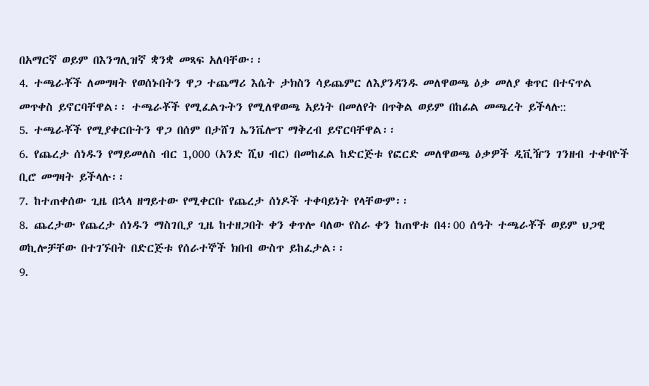በአማርኛ ወይም በእንግሊዝኛ ቋንቋ መጻፍ አለባቸው፡፡
4. ተጫራቾች ለመግዛት የወሰኑበትን ዋጋ ተጨማሪ እሴት ታክስን ሳይጨምር ለእያንዳንዱ መለዋወጫ ዕቃ መለያ ቁጥር በተናጥል መጥቀስ ይኖርባቸዋል፡፡ ተጫራቾች የሚፈልጉትን የሚለዋወጫ አይነት በመለየት በጥቅል ወይም በከፊል መጫረት ይችላሉ::
5. ተጫራቾች የሚያቀርቡትን ዋጋ በሰም በታሸገ ኤንቬሎፕ ማቅረብ ይኖርባቸዋል፡፡
6. የጨረታ ሰነዱን የማይመለስ ብር 1,000 (አንድ ሺህ ብር) በመከፈል ከድርጅቱ የፎርድ መለዋወጫ ዕቃዎች ዲቪዥን ገንዘብ ተቀባዮች ቢሮ መግዛት ይችላሉ፡፡
7. ከተጠቀሰው ጊዜ በኋላ ዘግይተው የሚቀርቡ የጨረታ ሰነዶች ተቀባይነት የላቸውም፡፡
8. ጨረታው የጨረታ ሰነዱን ማስገቢያ ጊዜ ከተዘጋበት ቀን ቀጥሎ ባለው የስራ ቀን ከጠዋቱ በ4፡00 ሰዓት ተጫራቾች ወይም ህጋዊ ወኪሎቻቸው በተገኙበት በድርጅቱ የሰራተኞች ክበብ ውስጥ ይከፈታል፡፡
9.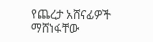የጨረታ አሸናፊዎች ማሸነፋቸው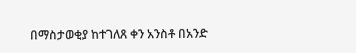በማስታወቂያ ከተገለጸ ቀን አንስቶ በአንድ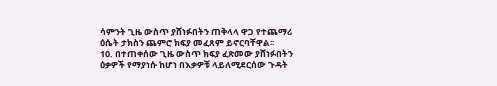ሳምንት ጊዜ ውስጥ ያሸነፉበትን ጠቅላላ ዋጋ የተጨማሪ ዕሴት ታክስን ጨምሮ ክፍያ መፈጸም ይኖርባቸዋል፡፡
10. በተጠቀሰው ጊዜ ውስጥ ክፍያ ፈጽመው ያሸነፉበትን ዕቃዎች የማያነሱ ከሆነ በእቃዎቹ ላይለሚደርሰው ጉዳት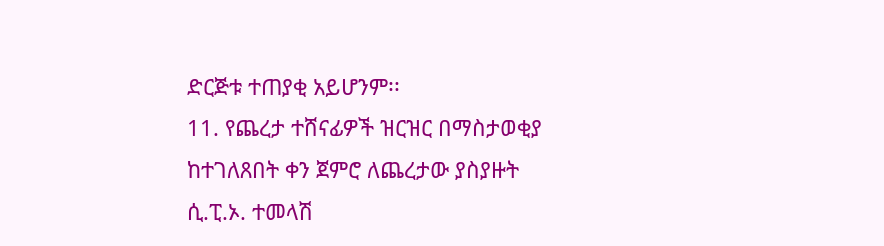ድርጅቱ ተጠያቂ አይሆንም፡፡
11. የጨረታ ተሸናፊዎች ዝርዝር በማስታወቂያ ከተገለጸበት ቀን ጀምሮ ለጨረታው ያስያዙት ሲ.ፒ.ኦ. ተመላሽ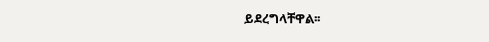ይደረግላቸዋል፡፡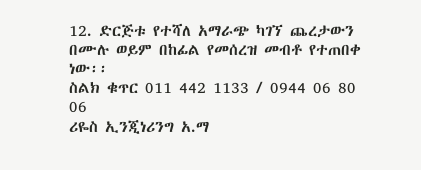12. ድርጅቱ የተሻለ አማራጭ ካገኘ ጨረታውን በሙሉ ወይም በከፊል የመሰረዝ መብቶ የተጠበቀ ነው፡፡
ስልክ ቁጥር 011 442 1133 / 0944 06 80 06
ሪዬስ ኢንጂነሪንግ አ.ማ